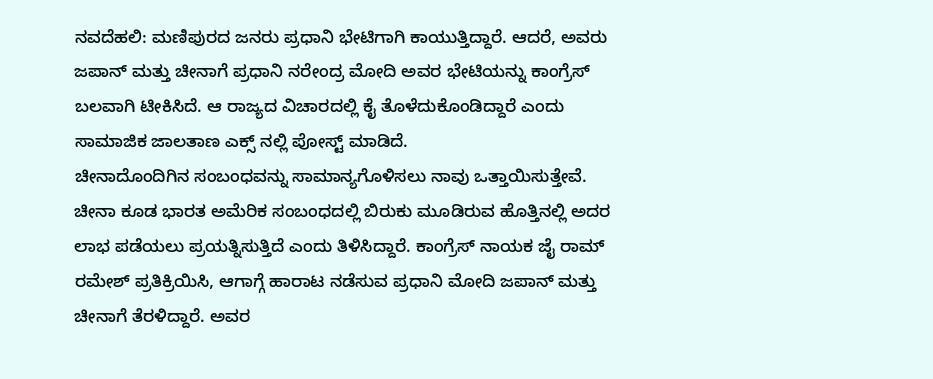ನವದೆಹಲಿ: ಮಣಿಪುರದ ಜನರು ಪ್ರಧಾನಿ ಭೇಟಿಗಾಗಿ ಕಾಯುತ್ತಿದ್ದಾರೆ. ಆದರೆ, ಅವರು ಜಪಾನ್ ಮತ್ತು ಚೀನಾಗೆ ಪ್ರಧಾನಿ ನರೇಂದ್ರ ಮೋದಿ ಅವರ ಭೇಟಿಯನ್ನು ಕಾಂಗ್ರೆಸ್ ಬಲವಾಗಿ ಟೀಕಿಸಿದೆ. ಆ ರಾಜ್ಯದ ವಿಚಾರದಲ್ಲಿ ಕೈ ತೊಳೆದುಕೊಂಡಿದ್ದಾರೆ ಎಂದು ಸಾಮಾಜಿಕ ಜಾಲತಾಣ ಎಕ್ಸ್ ನಲ್ಲಿ ಪೋಸ್ಟ್ ಮಾಡಿದೆ.
ಚೀನಾದೊಂದಿಗಿನ ಸಂಬಂಧವನ್ನು ಸಾಮಾನ್ಯಗೊಳಿಸಲು ನಾವು ಒತ್ತಾಯಿಸುತ್ತೇವೆ. ಚೀನಾ ಕೂಡ ಭಾರತ ಅಮೆರಿಕ ಸಂಬಂಧದಲ್ಲಿ ಬಿರುಕು ಮೂಡಿರುವ ಹೊತ್ತಿನಲ್ಲಿ ಅದರ ಲಾಭ ಪಡೆಯಲು ಪ್ರಯತ್ನಿಸುತ್ತಿದೆ ಎಂದು ತಿಳಿಸಿದ್ದಾರೆ. ಕಾಂಗ್ರೆಸ್ ನಾಯಕ ಜೈ ರಾಮ್ ರಮೇಶ್ ಪ್ರತಿಕ್ರಿಯಿಸಿ, ಆಗಾಗ್ಗೆ ಹಾರಾಟ ನಡೆಸುವ ಪ್ರಧಾನಿ ಮೋದಿ ಜಪಾನ್ ಮತ್ತು ಚೀನಾಗೆ ತೆರಳಿದ್ದಾರೆ. ಅವರ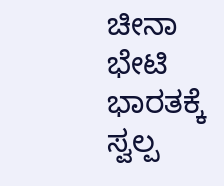ಚೀನಾ ಭೇಟಿ ಭಾರತಕ್ಕೆ ಸ್ವಲ್ಪ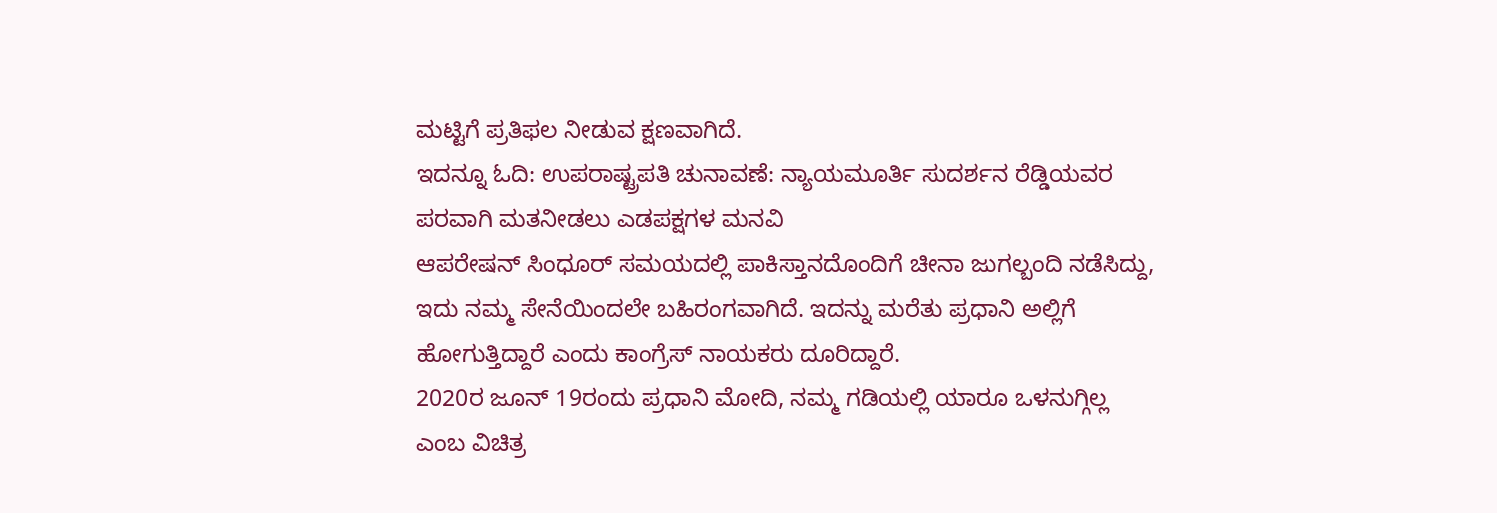ಮಟ್ಟಿಗೆ ಪ್ರತಿಫಲ ನೀಡುವ ಕ್ಷಣವಾಗಿದೆ.
ಇದನ್ನೂ ಓದಿ: ಉಪರಾಷ್ಟ್ರಪತಿ ಚುನಾವಣೆ: ನ್ಯಾಯಮೂರ್ತಿ ಸುದರ್ಶನ ರೆಡ್ಡಿಯವರ ಪರವಾಗಿ ಮತನೀಡಲು ಎಡಪಕ್ಷಗಳ ಮನವಿ
ಆಪರೇಷನ್ ಸಿಂಧೂರ್ ಸಮಯದಲ್ಲಿ ಪಾಕಿಸ್ತಾನದೊಂದಿಗೆ ಚೀನಾ ಜುಗಲ್ಬಂದಿ ನಡೆಸಿದ್ದು, ಇದು ನಮ್ಮ ಸೇನೆಯಿಂದಲೇ ಬಹಿರಂಗವಾಗಿದೆ. ಇದನ್ನು ಮರೆತು ಪ್ರಧಾನಿ ಅಲ್ಲಿಗೆ ಹೋಗುತ್ತಿದ್ದಾರೆ ಎಂದು ಕಾಂಗ್ರೆಸ್ ನಾಯಕರು ದೂರಿದ್ದಾರೆ.
2020ರ ಜೂನ್ 19ರಂದು ಪ್ರಧಾನಿ ಮೋದಿ, ನಮ್ಮ ಗಡಿಯಲ್ಲಿ ಯಾರೂ ಒಳನುಗ್ಗಿಲ್ಲ ಎಂಬ ವಿಚಿತ್ರ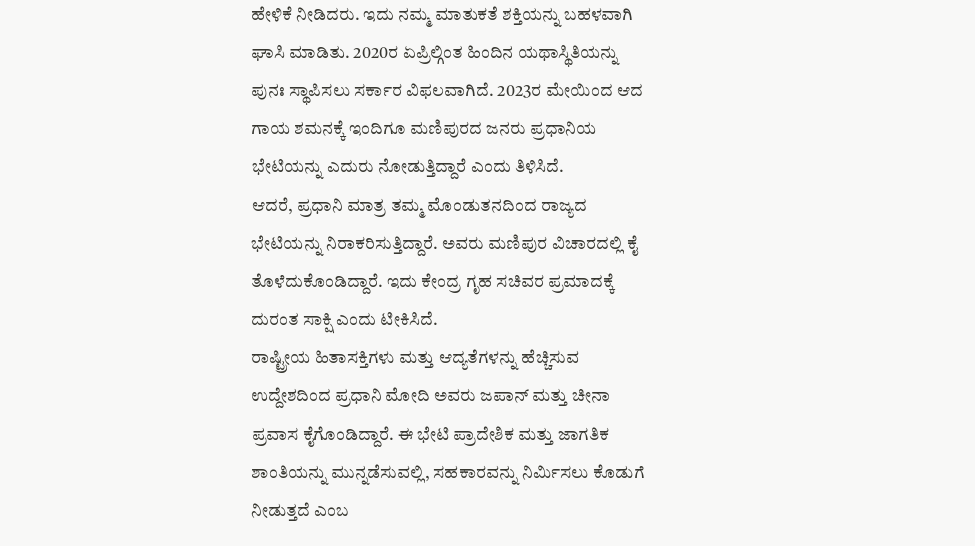ಹೇಳಿಕೆ ನೀಡಿದರು. ಇದು ನಮ್ಮ ಮಾತುಕತೆ ಶಕ್ತಿಯನ್ನು ಬಹಳವಾಗಿ ಘಾಸಿ ಮಾಡಿತು. 2020ರ ಏಪ್ರಿಲ್ಗಿಂತ ಹಿಂದಿನ ಯಥಾಸ್ಥಿತಿಯನ್ನು ಪುನಃ ಸ್ಥಾಪಿಸಲು ಸರ್ಕಾರ ವಿಫಲವಾಗಿದೆ. 2023ರ ಮೇಯಿಂದ ಆದ ಗಾಯ ಶಮನಕ್ಕೆ ಇಂದಿಗೂ ಮಣಿಪುರದ ಜನರು ಪ್ರಧಾನಿಯ ಭೇಟಿಯನ್ನು ಎದುರು ನೋಡುತ್ತಿದ್ದಾರೆ ಎಂದು ತಿಳಿಸಿದೆ.
ಆದರೆ, ಪ್ರಧಾನಿ ಮಾತ್ರ ತಮ್ಮ ಮೊಂಡುತನದಿಂದ ರಾಜ್ಯದ ಭೇಟಿಯನ್ನು ನಿರಾಕರಿಸುತ್ತಿದ್ದಾರೆ. ಅವರು ಮಣಿಪುರ ವಿಚಾರದಲ್ಲಿ ಕೈ ತೊಳೆದುಕೊಂಡಿದ್ದಾರೆ. ಇದು ಕೇಂದ್ರ ಗೃಹ ಸಚಿವರ ಪ್ರಮಾದಕ್ಕೆ ದುರಂತ ಸಾಕ್ಷಿ ಎಂದು ಟೀಕಿಸಿದೆ.
ರಾಷ್ಟ್ರೀಯ ಹಿತಾಸಕ್ತಿಗಳು ಮತ್ತು ಆದ್ಯತೆಗಳನ್ನು ಹೆಚ್ಚಿಸುವ ಉದ್ದೇಶದಿಂದ ಪ್ರಧಾನಿ ಮೋದಿ ಅವರು ಜಪಾನ್ ಮತ್ತು ಚೀನಾ ಪ್ರವಾಸ ಕೈಗೊಂಡಿದ್ದಾರೆ. ಈ ಭೇಟಿ ಪ್ರಾದೇಶಿಕ ಮತ್ತು ಜಾಗತಿಕ ಶಾಂತಿಯನ್ನು ಮುನ್ನಡೆಸುವಲ್ಲಿ, ಸಹಕಾರವನ್ನು ನಿರ್ಮಿಸಲು ಕೊಡುಗೆ ನೀಡುತ್ತದೆ ಎಂಬ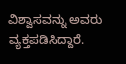ವಿಶ್ವಾಸವನ್ನು ಅವರು ವ್ಯಕ್ತಪಡಿಸಿದ್ದಾರೆ.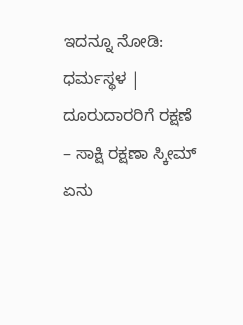ಇದನ್ನೂ ನೋಡಿ: ಧರ್ಮಸ್ಥಳ | ದೂರುದಾರರಿಗೆ ರಕ್ಷಣೆ – ಸಾಕ್ಷಿ ರಕ್ಷಣಾ ಸ್ಕೀಮ್ ಏನು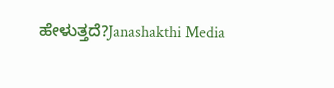ಹೇಳುತ್ತದೆ?Janashakthi Media